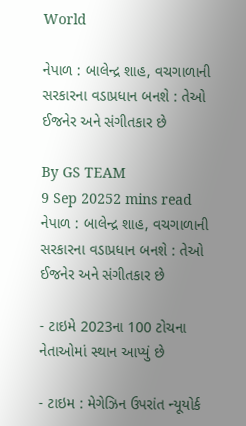World

નેપાળ : બાલેન્દ્ર શાહ, વચગાળાની સરકારના વડાપ્રધાન બનશે : તેઓ ઈજનેર અને સંગીતકાર છે

By GS TEAM
9 Sep 20252 mins read
નેપાળ : બાલેન્દ્ર શાહ, વચગાળાની સરકારના વડાપ્રધાન બનશે : તેઓ ઈજનેર અને સંગીતકાર છે

- ટાઇમે 2023ના 100 ટોચના નેતાઓમાં સ્થાન આપ્યું છે

- ટાઇમ : મેગેઝિન ઉપરાંત ન્યૂયોર્ક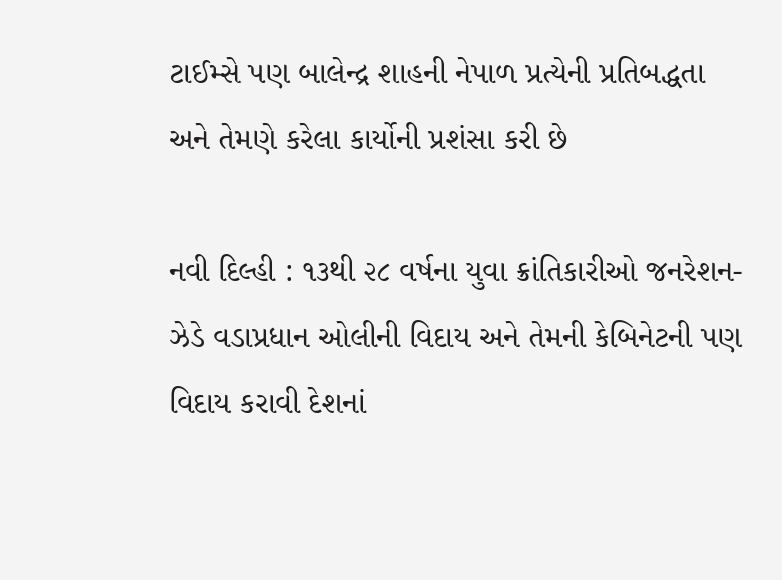ટાઈમ્સે પણ બાલેન્દ્ર શાહની નેપાળ પ્રત્યેની પ્રતિબદ્ધતા અને તેમણે કરેલા કાર્યોની પ્રશંસા કરી છે

નવી દિલ્હી : ૧૩થી ૨૮ વર્ષના યુવા ક્રાંતિકારીઓ જનરેશન-ઝેડે વડાપ્રધાન ઓલીની વિદાય અને તેમની કેબિનેટની પણ વિદાય કરાવી દેશનાં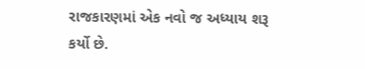રાજકારણમાં એક નવો જ અધ્યાય શરૂ કર્યો છે.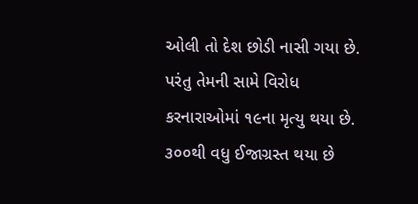ઓલી તો દેશ છોડી નાસી ગયા છે. પરંતુ તેમની સામે વિરોધ કરનારાઓમાં ૧૯ના મૃત્યુ થયા છે. ૩૦૦થી વધુ ઈજાગ્રસ્ત થયા છે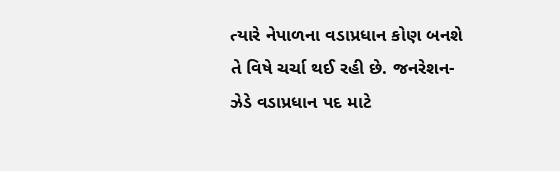ત્યારે નેપાળના વડાપ્રધાન કોણ બનશે તે વિષે ચર્ચા થઈ રહી છે. જનરેશન-ઝેડે વડાપ્રધાન પદ માટે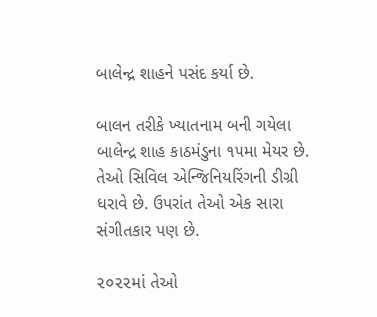બાલેન્દ્ર શાહને પસંદ કર્યા છે.

બાલન તરીકે ખ્યાતનામ બની ગયેલા બાલેન્દ્ર શાહ કાઠમંડુના ૧૫મા મેયર છે. તેઓ સિવિલ એન્જિનિયરિંગની ડીગ્રી ધરાવે છે. ઉપરાંત તેઓ એક સારા સંગીતકાર પણ છે.

૨૦૨૨માં તેઓ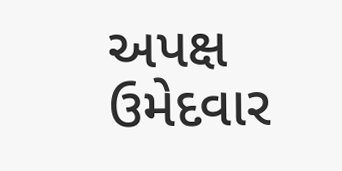અપક્ષ ઉમેદવાર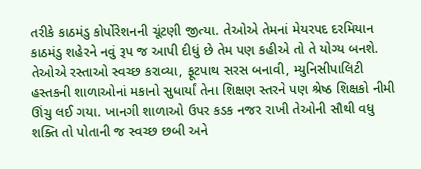તરીકે કાઠમંડુ કોર્પોરેશનની ચૂંટણી જીત્યા. તેઓએ તેમનાં મેયરપદ દરમિયાન કાઠમંડુ શહેરને નવું રૂપ જ આપી દીધું છે તેમ પણ કહીએ તો તે યોગ્ય બનશે. તેઓએ રસ્તાઓ સ્વચ્છ કરાવ્યા, ફૂટપાથ સરસ બનાવી, મ્યુનિસીપાલિટી હસ્તકની શાળાઓનાં મકાનો સુધાર્યાં તેના શિક્ષણ સ્તરને પણ શ્રેષ્ઠ શિક્ષકો નીમી ઊંચુ લઈ ગયા. ખાનગી શાળાઓ ઉપર કડક નજર રાખી તેઓની સૌથી વધુ શક્તિ તો પોતાની જ સ્વચ્છ છબી અને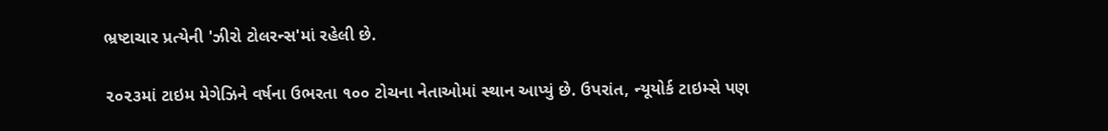ભ્રષ્ટાચાર પ્રત્યેની 'ઝીરો ટોલરન્સ'માં રહેલી છે.

૨૦૨૩માં ટાઇમ મેગેઝિને વર્ષના ઉભરતા ૧૦૦ ટોચના નેતાઓમાં સ્થાન આપ્યું છે. ઉપરાંત, ન્યૂયોર્ક ટાઇમ્સે પણ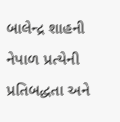બાલેન્દ્ર શાહની નેપાળ પ્રત્યેની પ્રતિબદ્ધતા અને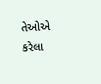તેઓએ કરેલા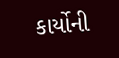કાર્યોની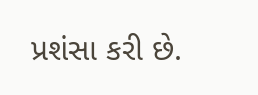પ્રશંસા કરી છે.